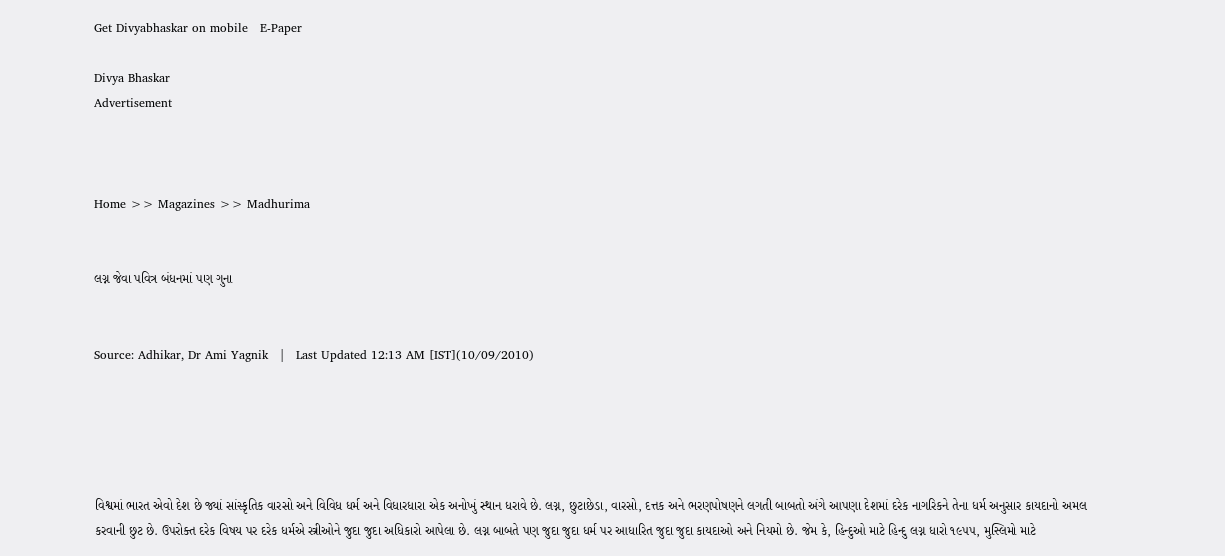Get Divyabhaskar on mobile   E-Paper

Divya Bhaskar
Advertisement



Home >> Magazines >> Madhurima


લગ્ન જેવા પવિત્ર બંધનમાં પણ ગુના


Source: Adhikar, Dr Ami Yagnik   |   Last Updated 12:13 AM [IST](10/09/2010)





વિશ્વમાં ભારત એવો દેશ છે જ્યાં સાંસ્કૃતિક વારસો અને વિવિધ ધર્મ અને વિધારધારા એક અનોખું સ્થાન ધરાવે છે. લગ્ન, છુટાછેડા, વારસો, દત્તક અને ભરણપોષણને લગતી બાબતો અંગે આપણા દેશમાં દરેક નાગરિકને તેના ધર્મ અનુસાર કાયદાનો અમલ કરવાની છુટ છે. ઉપરોક્ત દરેક વિષય પર દરેક ધર્મએ સ્ત્રીઓને જુદા જુદા અધિકારો આપેલા છે. લગ્ન બાબતે પણ જુદા જુદા ધર્મ પર આધારિત જુદા જુદા કાયદાઓ અને નિયમો છે. જેમ કે, હિન્દુઓ માટે હિન્દુ લગ્ન ધારો ૧૯૫૫, મુસ્લિમો માટે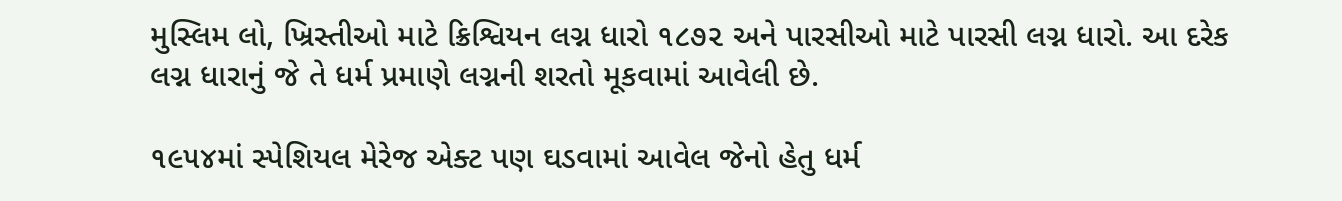મુસ્લિમ લો, ખ્રિસ્તીઓ માટે ક્રિશ્વિયન લગ્ન ધારો ૧૮૭૨ અને પારસીઓ માટે પારસી લગ્ન ધારો. આ દરેક લગ્ન ધારાનું જે તે ધર્મ પ્રમાણે લગ્નની શરતો મૂકવામાં આવેલી છે.

૧૯૫૪માં સ્પેશિયલ મેરેજ એક્ટ પણ ઘડવામાં આવેલ જેનો હેતુ ધર્મ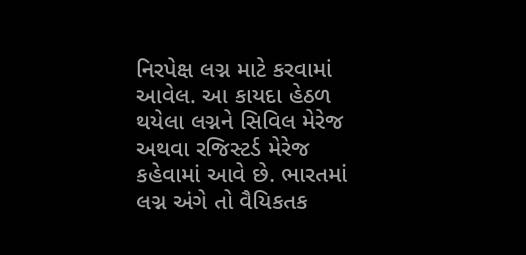નિરપેક્ષ લગ્ન માટે કરવામાં આવેલ. આ કાયદા હેઠળ થયેલા લગ્નને સિવિલ મેરેજ અથવા રજિસ્ટર્ડ મેરેજ કહેવામાં આવે છે. ભારતમાં લગ્ન અંગે તો વૈયિકતક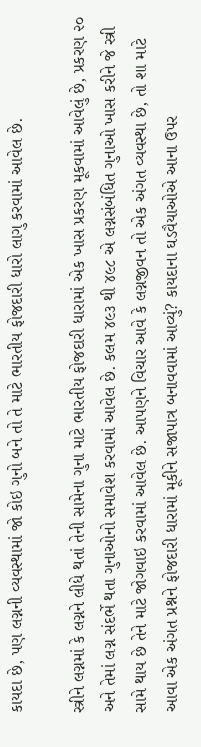કાયદા છે, પણ લગ્નની વ્યવસ્થામાં જો કોઇ ગુનો બને તો તે માટે ભારતીય ફોજદારી ધારો લાગુ કરવામાં આવેલ છે.

સ્ત્રીને લગ્નમાં કે લગ્નને લીધે થતાં તેની સામેના ગુના માટે ભારતીય ફોજદારી ધારામાં એક ખાસ પ્રકરણ મૂકવામાં આવેલું છે, પ્રકરણ ૨૦ અને તેમાં લગ્ન સંદર્ભે થતા ગુનાઓનો સમાવેશ કરવામાં આવેલ છે. કલમ ૪૯૩ થી ૪૯૮ એ લગ્નસંબંધિત ગુનાઓ ખાસ કરીને જે સ્ત્રી સામે થાય છે તેને માટે જોગવાઇ કરવામાં આવેલ છે. આપણને વિચાર આવે કે લગ્નજીવન તો એક અંગત વ્યવસ્થા છે, તો શા માટે આવા એક અંગત પ્રશ્નને ફોજદારી ધારામાં મૂકીને સજાપાત્ર બનાવવામાં આવ્યું? કાયદાના ઘડવૈયાઓએ આના ઉપર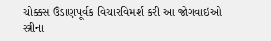ચોક્કસ ઉંડાણપૂર્વક વિચારવિમર્શ કરી આ જોગવાઇઓ સ્ત્રીના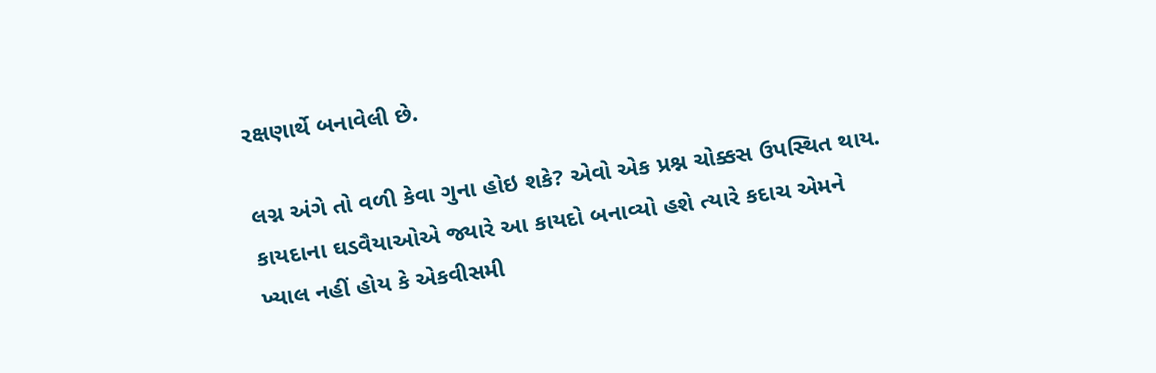રક્ષણાર્થે બનાવેલી છે.

લગ્ન અંગે તો વળી કેવા ગુના હોઇ શકે? એવો એક પ્રશ્ન ચોક્કસ ઉપસ્થિત થાય. કાયદાના ઘડવૈયાઓએ જ્યારે આ કાયદો બનાવ્યો હશે ત્યારે કદાચ એમને ખ્યાલ નહીં હોય કે એકવીસમી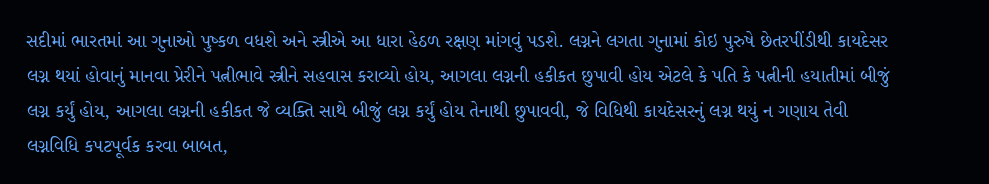સદીમાં ભારતમાં આ ગુનાઓ પુષ્કળ વધશે અને સ્ત્રીએ આ ધારા હેઠળ રક્ષણ માંગવું પડશે. લગ્નને લગતા ગુનામાં કોઇ પુરુષે છેતરપીંડીથી કાયદેસર લગ્ન થયાં હોવાનું માનવા પ્રેરીને પત્નીભાવે સ્ત્રીને સહવાસ કરાવ્યો હોય, આગલા લગ્નની હકીકત છુપાવી હોય એટલે કે પતિ કે પત્નીની હયાતીમાં બીજું લગ્ન કર્યું હોય, આગલા લગ્નની હકીકત જે વ્યક્તિ સાથે બીજું લગ્ન કર્યું હોય તેનાથી છુપાવવી, જે વિધિથી કાયદેસરનું લગ્ન થયું ન ગણાય તેવી લગ્નવિધિ કપટપૂર્વક કરવા બાબત,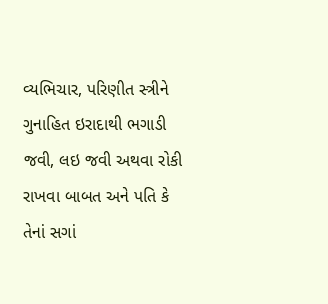વ્યભિચાર, પરિણીત સ્ત્રીને ગુનાહિત ઇરાદાથી ભગાડી જવી, લઇ જવી અથવા રોકી રાખવા બાબત અને પતિ કે તેનાં સગાં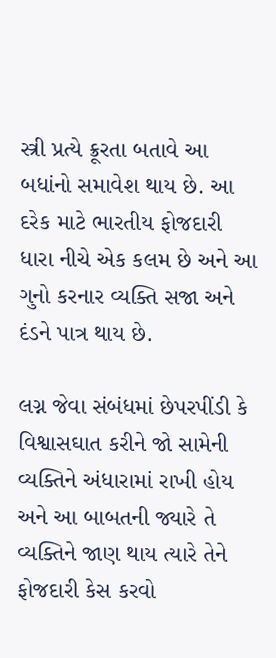સ્ત્રી પ્રત્યે ક્રૂરતા બતાવે આ બધાંનો સમાવેશ થાય છે. આ દરેક માટે ભારતીય ફોજદારી ધારા નીચે એક કલમ છે અને આ ગુનો કરનાર વ્યક્તિ સજા અને દંડને પાત્ર થાય છે.

લગ્ન જેવા સંબંધમાં છેપરપીંડી કે વિશ્વાસઘાત કરીને જો સામેની વ્યક્તિને અંધારામાં રાખી હોય અને આ બાબતની જ્યારે તે વ્યક્તિને જાણ થાય ત્યારે તેને ફોજદારી કેસ કરવો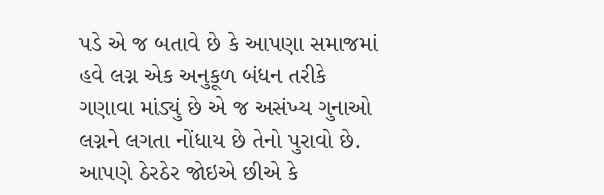પડે એ જ બતાવે છે કે આપણા સમાજમાં હવે લગ્ન એક અનુકૂળ બંધન તરીકે ગણાવા માંડ્યું છે એ જ અસંખ્ય ગુનાઓ લગ્નને લગતા નોંધાય છે તેનો પુરાવો છે. આપણે ઠેરઠેર જોઇએ છીએ કે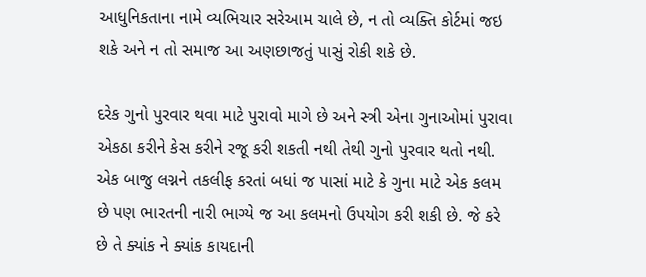આધુનિકતાના નામે વ્યભિચાર સરેઆમ ચાલે છે, ન તો વ્યક્તિ કોર્ટમાં જઇ શકે અને ન તો સમાજ આ અણછાજતું પાસું રોકી શકે છે.

દરેક ગુનો પુરવાર થવા માટે પુરાવો માગે છે અને સ્ત્રી એના ગુનાઓમાં પુરાવા એકઠા કરીને કેસ કરીને રજૂ કરી શકતી નથી તેથી ગુનો પુરવાર થતો નથી. એક બાજુ લગ્નને તકલીફ કરતાં બધાં જ પાસાં માટે કે ગુના માટે એક કલમ છે પણ ભારતની નારી ભાગ્યે જ આ કલમનો ઉપયોગ કરી શકી છે. જે કરે છે તે ક્યાંક ને ક્યાંક કાયદાની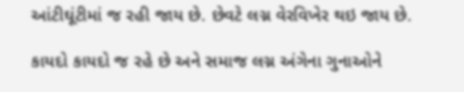આંટીઘૂંટીમાં જ રહી જાય છે. છેવટે લગ્ન વેરવિખેર થઇ જાય છે.

કાયદો કાયદો જ રહે છે અને સમાજ લગ્ન અંગેના ગુનાઓને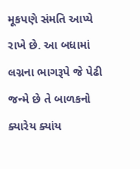મૂકપણે સંમતિ આપ્યે રાખે છે. આ બધામાં લગ્નના ભાગરૂપે જે પેઢી જન્મે છે તે બાળકનો ક્યારેય ક્યાંય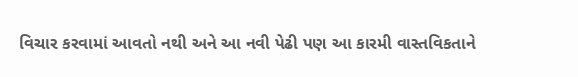વિચાર કરવામાં આવતો નથી અને આ નવી પેઢી પણ આ કારમી વાસ્તવિકતાને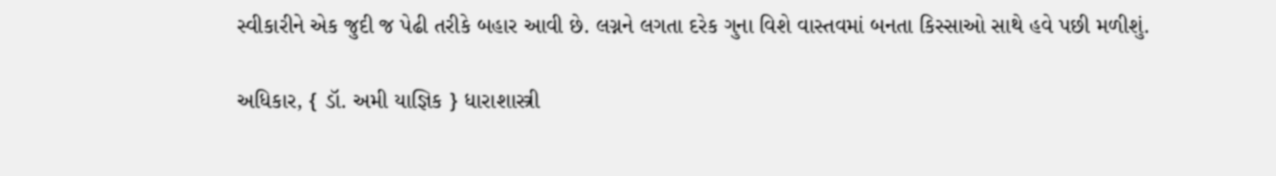સ્વીકારીને એક જુદી જ પેઢી તરીકે બહાર આવી છે. લગ્નને લગતા દરેક ગુના વિશે વાસ્તવમાં બનતા કિસ્સાઓ સાથે હવે પછી મળીશું.

અધિકાર, { ડૉ. અમી યાજ્ઞિક } ધારાશાસ્ત્રી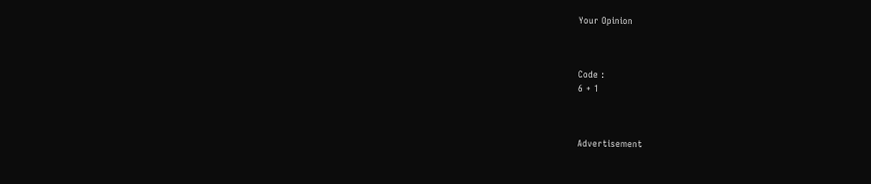Your Opinion



Code :
6 + 1



Advertisement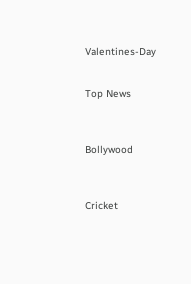Valentines-Day


Top News



Bollywood



Cricket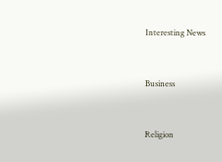Interesting News



Business



Religion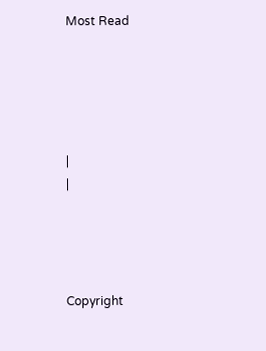Most Read





|
|




Copyright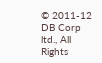© 2011-12 DB Corp ltd., All Rights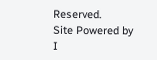Reserved.
Site Powered by I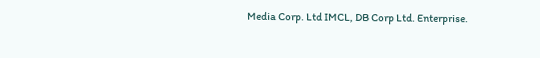Media Corp. Ltd IMCL, DB Corp Ltd. Enterprise.